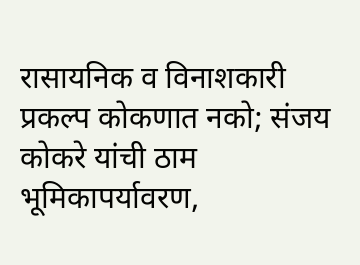रासायनिक व विनाशकारी प्रकल्प कोकणात नको; संजय कोकरे यांची ठाम भूमिकापर्यावरण,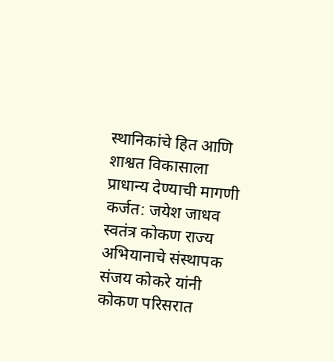स्थानिकांचे हित आणि शाश्वत विकासाला प्राधान्य देण्याची मागणी
कर्जत: जयेश जाधव
स्वतंत्र कोकण राज्य अभियानाचे संस्थापक संजय कोकरे यांनी कोकण परिसरात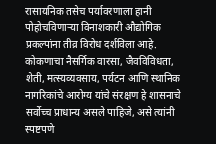रासायनिक तसेच पर्यावरणाला हानी पोहोचविणाऱ्या विनाशकारी औद्योगिक प्रकल्पांना तीव्र विरोध दर्शविला आहे. कोकणाचा नैसर्गिक वारसा, जैवविविधता, शेती, मत्स्यव्यवसाय, पर्यटन आणि स्थानिक नागरिकांचे आरोग्य यांचे संरक्षण हे शासनाचे सर्वोच्च प्राधान्य असले पाहिजे, असे त्यांनी स्पष्टपणे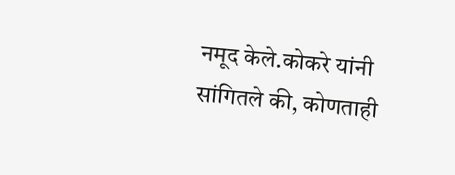नमूद केले.कोकरे यांनी सांगितले की, कोणताही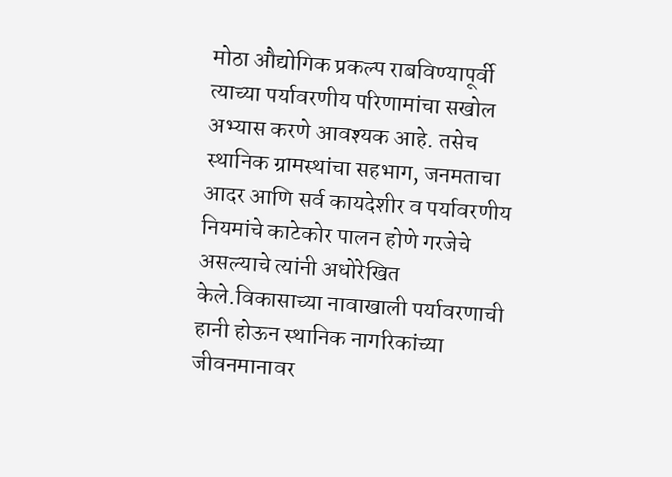मोठा औद्योगिक प्रकल्प राबविण्यापूर्वी त्याच्या पर्यावरणीय परिणामांचा सखोल अभ्यास करणे आवश्यक आहे. तसेच स्थानिक ग्रामस्थांचा सहभाग, जनमताचा आदर आणि सर्व कायदेशीर व पर्यावरणीय नियमांचे काटेकोर पालन होणे गरजेचे असल्याचे त्यांनी अधोरेखित केले.विकासाच्या नावाखाली पर्यावरणाची हानी होऊन स्थानिक नागरिकांच्या जीवनमानावर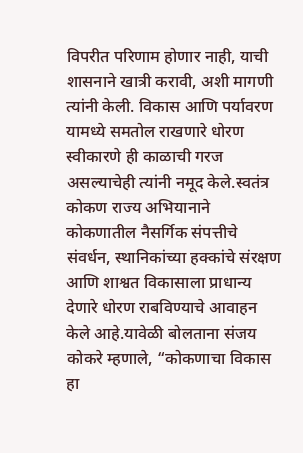विपरीत परिणाम होणार नाही, याची शासनाने खात्री करावी, अशी मागणी त्यांनी केली. विकास आणि पर्यावरण यामध्ये समतोल राखणारे धोरण स्वीकारणे ही काळाची गरज असल्याचेही त्यांनी नमूद केले.स्वतंत्र कोकण राज्य अभियानाने कोकणातील नैसर्गिक संपत्तीचे संवर्धन, स्थानिकांच्या हक्कांचे संरक्षण आणि शाश्वत विकासाला प्राधान्य देणारे धोरण राबविण्याचे आवाहन केले आहे.यावेळी बोलताना संजय कोकरे म्हणाले, “कोकणाचा विकास हा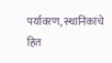पर्यावरण, स्थानिकांचे हित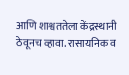आणि शाश्वततेला केंद्रस्थानी ठेवूनच व्हावा. रासायनिक व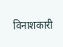विनाशकारी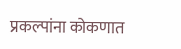प्रकल्पांना कोकणात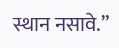स्थान नसावे.”